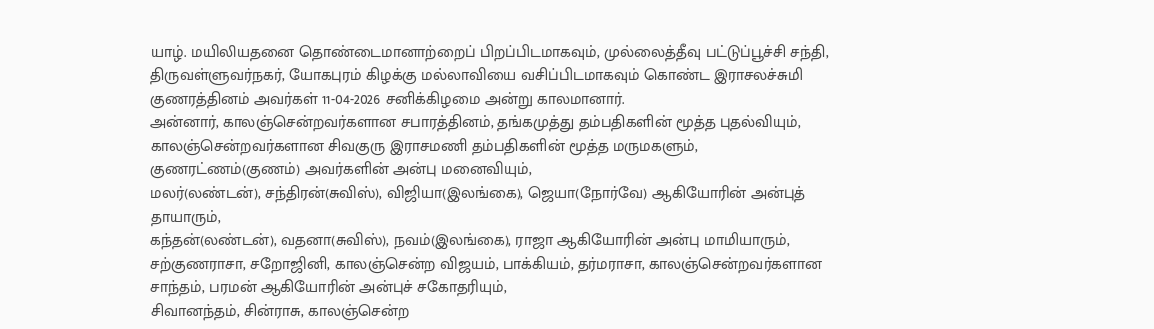யாழ். மயிலியதனை தொண்டைமானாற்றைப் பிறப்பிடமாகவும், முல்லைத்தீவு பட்டுப்பூச்சி சந்தி, திருவள்ளுவர்நகர், யோகபுரம் கிழக்கு மல்லாவியை வசிப்பிடமாகவும் கொண்ட இராசலச்சுமி குணரத்தினம் அவர்கள் 11-04-2026 சனிக்கிழமை அன்று காலமானார்.
அன்னார், காலஞ்சென்றவர்களான சபாரத்தினம், தங்கமுத்து தம்பதிகளின் மூத்த புதல்வியும், காலஞ்சென்றவர்களான சிவகுரு இராசமணி தம்பதிகளின் மூத்த மருமகளும்,
குணரட்ணம்(குணம்) அவர்களின் அன்பு மனைவியும்,
மலர்(லண்டன்), சந்திரன்(சுவிஸ்), விஜியா(இலங்கை), ஜெயா(நோர்வே) ஆகியோரின் அன்புத் தாயாரும்,
கந்தன்(லண்டன்), வதனா(சுவிஸ்), நவம்(இலங்கை), ராஜா ஆகியோரின் அன்பு மாமியாரும்,
சற்குணராசா, சறோஜினி, காலஞ்சென்ற விஜயம், பாக்கியம், தர்மராசா, காலஞ்சென்றவர்களான சாந்தம், பரமன் ஆகியோரின் அன்புச் சகோதரியும்,
சிவானந்தம், சின்ராசு, காலஞ்சென்ற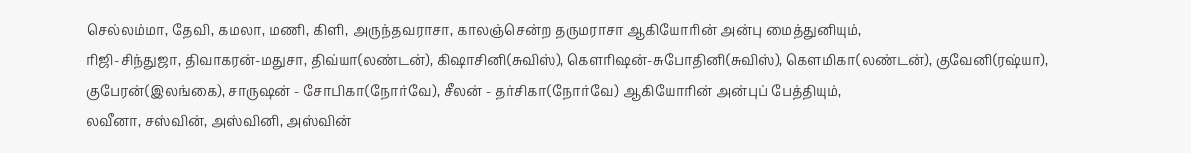செல்லம்மா, தேவி, கமலா, மணி, கிளி, அருந்தவராசா, காலஞ்சென்ற தருமராசா ஆகியோரின் அன்பு மைத்துனியும்,
ரிஜி-சிந்துஜா, திவாகரன்-மதுசா, திவ்யா(லண்டன்), கிஷாசினி(சுவிஸ்), கெளரிஷன்-சுபோதினி(சுவிஸ்), கெளமிகா(லண்டன்), குவேனி(ரஷ்யா), குபேரன்(இலங்கை), சாருஷன் - சோபிகா(நோர்வே), சீலன் - தர்சிகா(நோர்வே) ஆகியோரின் அன்புப் பேத்தியும்,
லவீனா, சஸ்வின், அஸ்வினி, அஸ்வின்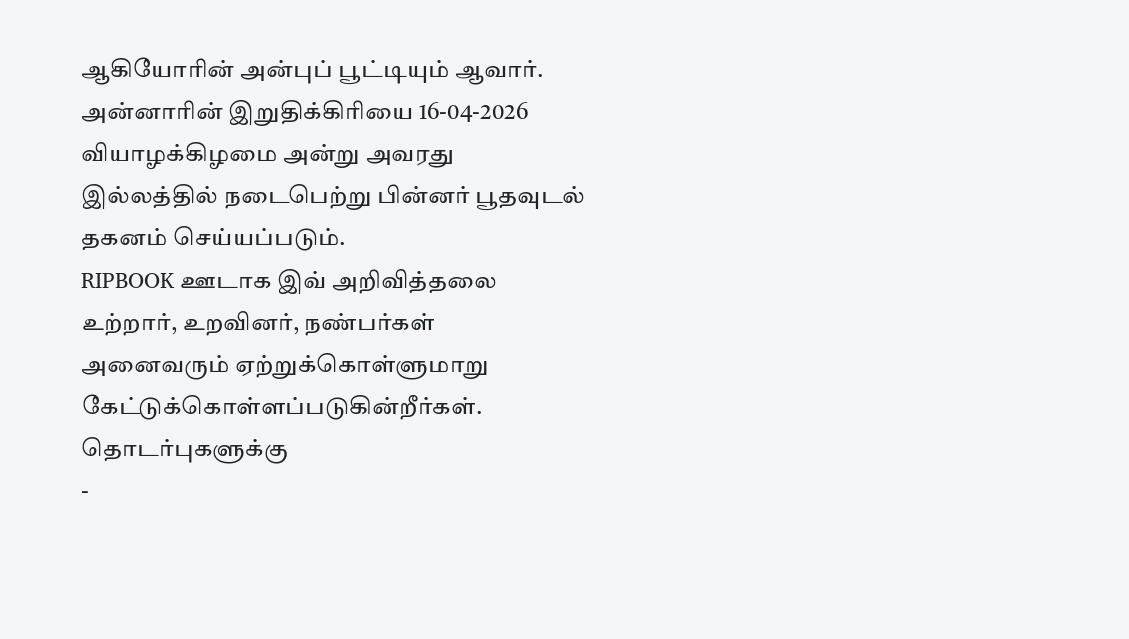ஆகியோரின் அன்புப் பூட்டியும் ஆவார்.
அன்னாரின் இறுதிக்கிரியை 16-04-2026 வியாழக்கிழமை அன்று அவரது இல்லத்தில் நடைபெற்று பின்னர் பூதவுடல் தகனம் செய்யப்படும்.
RIPBOOK ஊடாக இவ் அறிவித்தலை உற்றார், உறவினர், நண்பர்கள் அனைவரும் ஏற்றுக்கொள்ளுமாறு கேட்டுக்கொள்ளப்படுகின்றீர்கள்.
தொடர்புகளுக்கு
-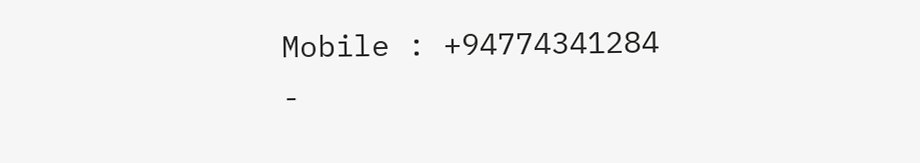Mobile : +94774341284
-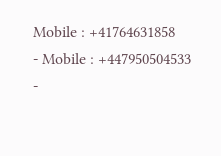Mobile : +41764631858
- Mobile : +447950504533
-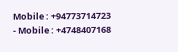Mobile : +94773714723
- Mobile : +4748407168